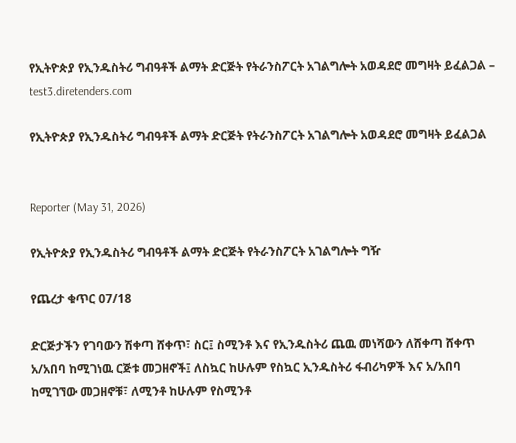የኢትዮጵያ የኢንዱስትሪ ግብዓቶች ልማት ድርጅት የትራንስፖርት አገልግሎት አወዳደሮ መግዛት ይፈልጋል – test3.diretenders.com

የኢትዮጵያ የኢንዱስትሪ ግብዓቶች ልማት ድርጅት የትራንስፖርት አገልግሎት አወዳደሮ መግዛት ይፈልጋል


Reporter (May 31, 2026)

የኢትዮጵያ የኢንዱስትሪ ግብዓቶች ልማት ድርጅት የትራንስፖርት አገልግሎት ግዥ

የጨረታ ቁጥር 07/18

ድርጅታችን የገባውን ሽቀጣ ሸቀጥ፣ ስር፤ ስሚንቶ እና የኢንዱስትሪ ጨዉ መነሻውን ለሸቀጣ ሸቀጥ አ/አበባ ከሚገነዉ ርጅቱ መጋዘኖች፤ ለስኳር ከሁሉም የስኳር ኢንዱስትሪ ፋብሪካዎች እና አ/አበባ ከሚገኘው መጋዘኖቹ፣ ለሚንቶ ከሁሉም የስሚንቶ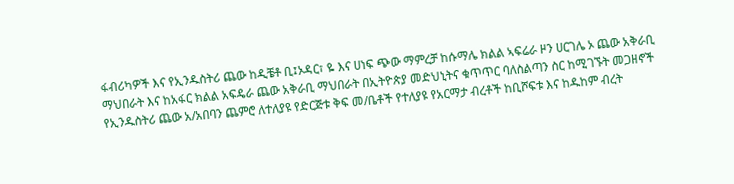ፋብሪካዎች እና የኢንዱስትሪ ጨው ከዲቼቶ ቢ፤ኦዳር፣ ዬ እና ሀነፍ ጭው ማምረቻ ከሱማሌ ክልል ኣፍሬራ ዞን ሀርገሌ ኦ ጨው አቅራቢ ማህበራት እና ከአፋር ክልል አፍዴራ ጨው አቅራቢ ማህበራት በኢትዮጵያ መድህኒትና ቁጥጥር ባለስልጣን ስር ከሚገኙት መጋዘኖች የኢንዱስትሪ ጨው አ/አበባን ጨምሮ ለተለያዩ የድርጅቱ ቅፍ መ/ቤቶች የተለያዩ የአርማታ ብረቶች ከቢሾፍቱ እና ከዱከም ብረት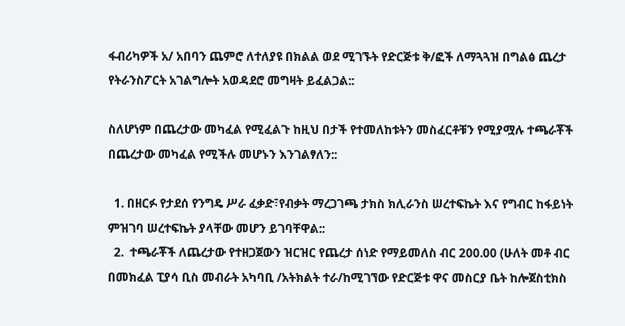ፋብሪካዎች አ/ አበባን ጨምሮ ለተለያዩ በክልል ወደ ሚገኙት የድርጅቱ ቅ/ፎች ለማጓጓዝ በግልፅ ጨረታ የትራንስፖርት አገልግሎት አወዳደሮ መግዛት ይፈልጋል::

ስለሆነም በጨረታው መካፈል የሚፈልጉ ከዚህ በታች የተመለከቱትን መስፈርቶቹን የሚያሟሉ ተጫራቾች በጨረታው መካፈል የሚችሉ መሆኑን እንገልፃለን::

  1. በዘርፉ የታደሰ የንግዴ ሥራ ፈቃድ፣የብቃት ማረጋገጫ ታክስ ክሊራንስ ሠረተፍኬት እና የግብር ከፋይነት ምዝገባ ሠረተፍኬት ያላቸው መሆን ይገባቸዋል::
  2.  ተጫራቾች ለጨረታው የተዘጋጀውን ዝርዝር የጨረታ ሰነድ የማይመለስ ብር 200.00 (ሁለት መቶ ብር በመክፈል ፒያሳ ቢስ መብራት አካባቢ /አትክልት ተራ/ከሚገኘው የድርጅቱ ዋና መስርያ ቤት ከሎጀስቲክስ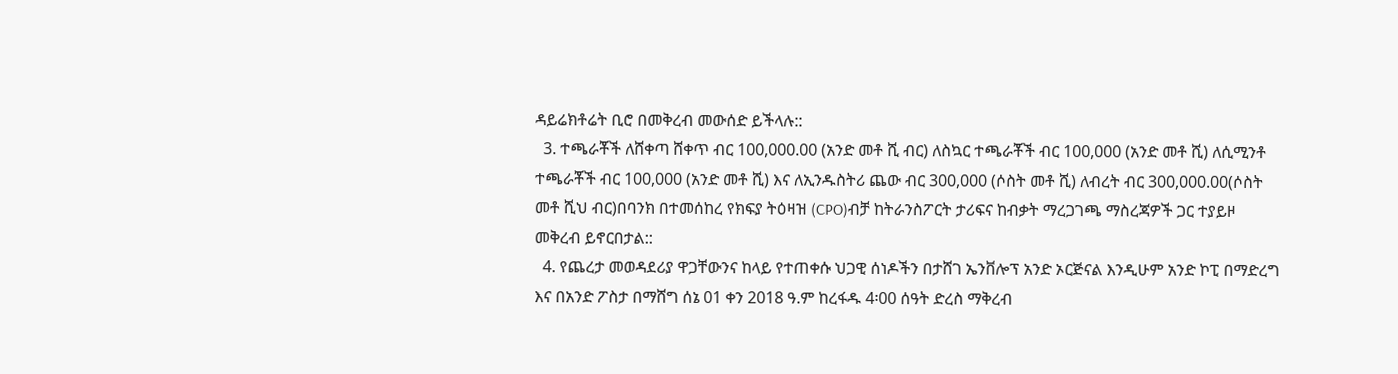ዳይሬክቶሬት ቢሮ በመቅረብ መውሰድ ይችላሉ::
  3. ተጫራቾች ለሸቀጣ ሸቀጥ ብር 100,000.00 (አንድ መቶ ሺ ብር) ለስኳር ተጫራቾች ብር 100,000 (አንድ መቶ ሺ) ለሲሚንቶ ተጫራቾች ብር 100,000 (አንድ መቶ ሺ) እና ለኢንዱስትሪ ጨው ብር 300,000 (ሶስት መቶ ሺ) ለብረት ብር 300,000.00(ሶስት መቶ ሺህ ብር)በባንክ በተመሰከረ የክፍያ ትዕዛዝ (CPO)ብቻ ከትራንስፖርት ታሪፍና ከብቃት ማረጋገጫ ማስረጃዎች ጋር ተያይዞ መቅረብ ይኖርበታል::
  4. የጨረታ መወዳደሪያ ዋጋቸውንና ከላይ የተጠቀሱ ህጋዊ ሰነዶችን በታሸገ ኤንቨሎፕ አንድ ኦርጅናል እንዲሁም አንድ ኮፒ በማድረግ እና በአንድ ፖስታ በማሸግ ሰኔ 01 ቀን 2018 ዓ.ም ከረፋዱ 4፡00 ሰዓት ድረስ ማቅረብ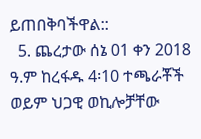ይጠበቅባችዋል::
  5. ጨረታው ሰኔ 01 ቀን 2018 ዓ.ም ከረፋዱ 4፡10 ተጫራቾች ወይም ህጋዊ ወኪሎቻቸው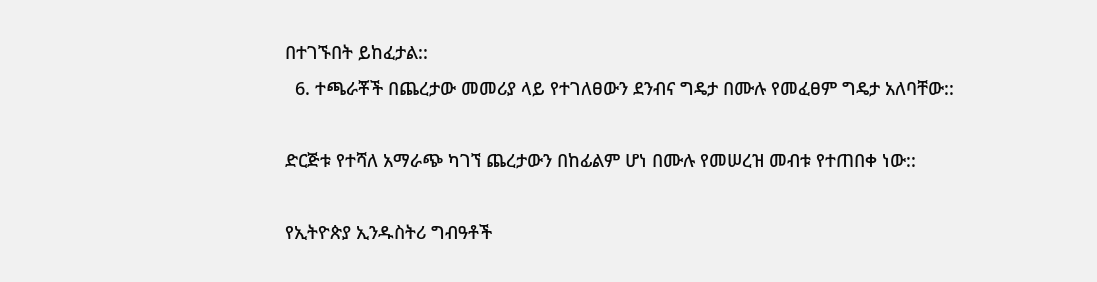በተገኙበት ይከፈታል::
  6. ተጫራቾች በጨረታው መመሪያ ላይ የተገለፀውን ደንብና ግዴታ በሙሉ የመፈፀም ግዴታ አለባቸው::

ድርጅቱ የተሻለ አማራጭ ካገኘ ጨረታውን በከፊልም ሆነ በሙሉ የመሠረዝ መብቱ የተጠበቀ ነው::

የኢትዮጵያ ኢንዱስትሪ ግብዓቶች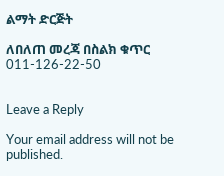ልማት ድርጅት

ለበለጠ መረጃ በስልክ ቁጥር 011-126-22-50


Leave a Reply

Your email address will not be published.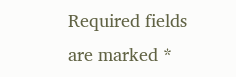Required fields are marked *